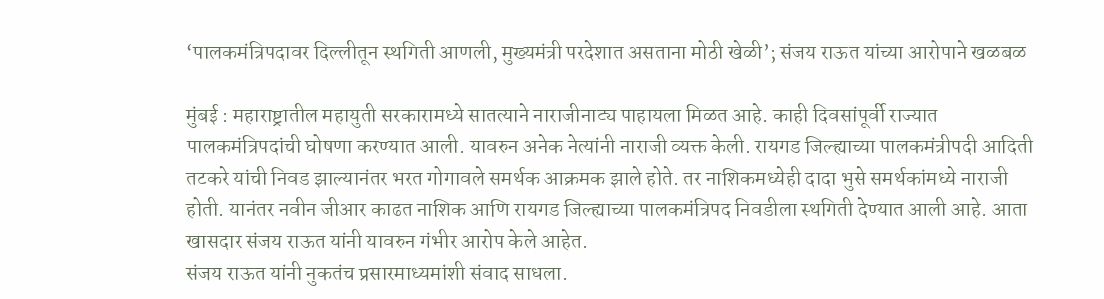‘पालकमंत्रिपदावर दिल्लीतून स्थगिती आणली, मुख्यमंत्री परदेशात असताना मोठी खेळी’; संजय राऊत यांच्या आरोपाने खळबळ

मुंबई : महाराष्ट्रातील महायुती सरकारामध्ये सातत्याने नाराजीनाट्य पाहायला मिळत आहे. काही दिवसांपूर्वी राज्यात पालकमंत्रिपदांची घोषणा करण्यात आली. यावरुन अनेक नेत्यांनी नाराजी व्यक्त केली. रायगड जिल्ह्याच्या पालकमंत्रीपदी आदिती तटकरे यांची निवड झाल्यानंतर भरत गोगावले समर्थक आक्रमक झाले होते. तर नाशिकमध्येही दादा भुसे समर्थकांमध्ये नाराजी होती. यानंतर नवीन जीआर काढत नाशिक आणि रायगड जिल्ह्याच्या पालकमंत्रिपद निवडीला स्थगिती देण्यात आली आहे. आता खासदार संजय राऊत यांनी यावरुन गंभीर आरोप केले आहेत.
संजय राऊत यांनी नुकतंच प्रसारमाध्यमांशी संवाद साधला.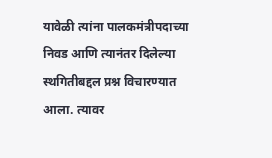यावेळी त्यांना पालकमंत्रीपदाच्या निवड आणि त्यानंतर दिलेल्या स्थगितीबद्दल प्रश्न विचारण्यात आला. त्यावर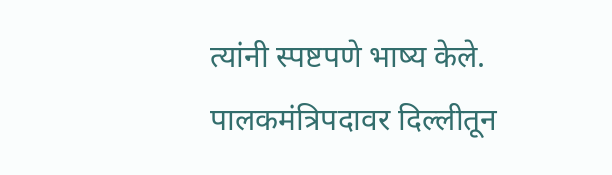त्यांनी स्पष्टपणे भाष्य केले. पालकमंत्रिपदावर दिल्लीतून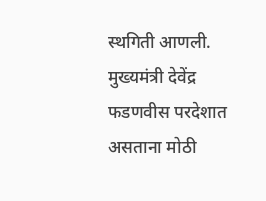स्थगिती आणली. मुख्यमंत्री देवेंद्र फडणवीस परदेशात असताना मोठी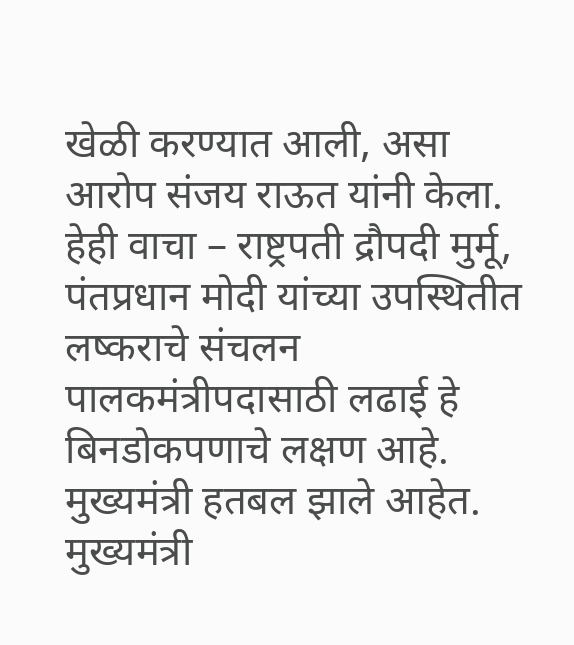खेळी करण्यात आली, असा आरोप संजय राऊत यांनी केला.
हेही वाचा – राष्ट्रपती द्रौपदी मुर्मू, पंतप्रधान मोदी यांच्या उपस्थितीत लष्कराचे संचलन
पालकमंत्रीपदासाठी लढाई हे बिनडोकपणाचे लक्षण आहे. मुख्यमंत्री हतबल झाले आहेत. मुख्यमंत्री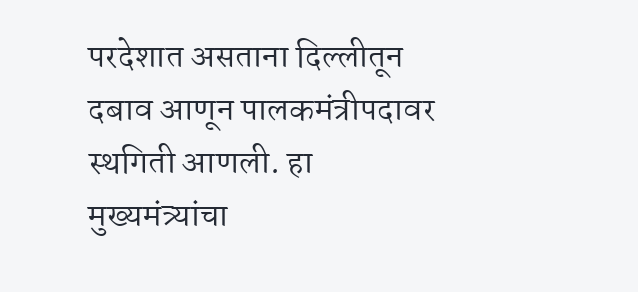परदेशात असताना दिल्लीतून दबाव आणून पालकमंत्रीपदावर स्थगिती आणली. हा मुख्यमंत्र्यांचा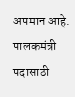अपमान आहे. पालकमंत्री पदासाठी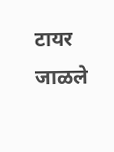टायर जाळले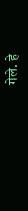गेले. हे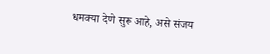धमक्या देणे सुरू आहे, असे संजय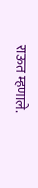राऊत म्हणाले.